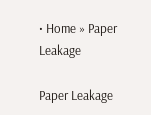• Home » Paper Leakage

Paper Leakage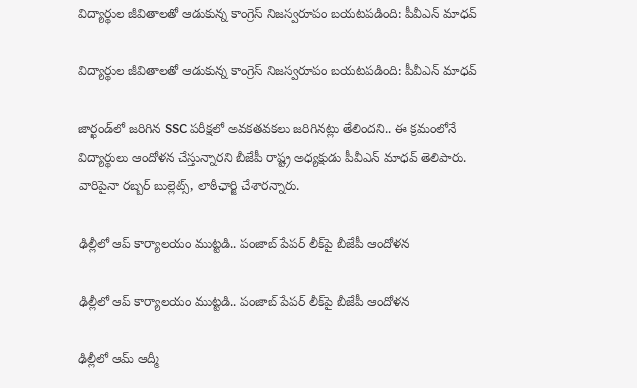విద్యార్థుల జీవితాలతో ఆడుకున్న కాంగ్రెస్ నిజస్వరూపం బయటపడింది: పీవీఎన్ మాధవ్

విద్యార్థుల జీవితాలతో ఆడుకున్న కాంగ్రెస్ నిజస్వరూపం బయటపడింది: పీవీఎన్ మాధవ్

జార్ఖండ్‌లో జరిగిన SSC పరీక్షలో అవకతవకలు జరిగినట్లు తేలిందని.. ఈ క్రమంలోనే విద్యార్థులు ఆందోళన చేస్తున్నారని బీజేపీ రాష్ట్ర అధ్యక్షుడు పీవీఎన్ మాధవ్ తెలిపారు. వారిపైనా రబ్బర్ బుల్లెట్స్, లాఠీ‌ఛార్జి చేశారన్నారు.

ఢిల్లీలో ఆప్ కార్యాలయం ముట్టడి.. పంజాబ్ పేపర్ లీక్‌పై బీజేపీ ఆందోళన

ఢిల్లీలో ఆప్ కార్యాలయం ముట్టడి.. పంజాబ్ పేపర్ లీక్‌పై బీజేపీ ఆందోళన

ఢిల్లీలో ఆమ్ ఆద్మీ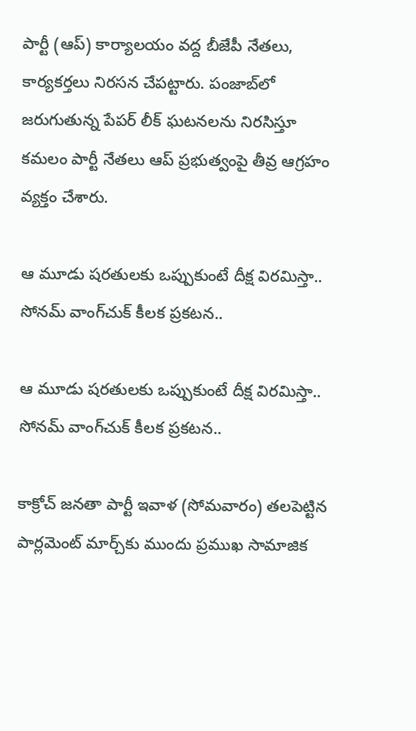పార్టీ (ఆప్) కార్యాలయం వద్ద బీజేపీ నేతలు, కార్యకర్తలు నిరసన చేపట్టారు. పంజాబ్‌లో జరుగుతున్న పేపర్ లీక్ ఘటనలను నిరసిస్తూ కమలం పార్టీ నేతలు ఆప్ ప్రభుత్వంపై తీవ్ర ఆగ్రహం వ్యక్తం చేశారు.

ఆ మూడు షరతులకు ఒప్పుకుంటే దీక్ష విరమిస్తా.. సోనమ్ వాంగ్‌చుక్ కీలక ప్రకటన..

ఆ మూడు షరతులకు ఒప్పుకుంటే దీక్ష విరమిస్తా.. సోనమ్ వాంగ్‌చుక్ కీలక ప్రకటన..

కాక్రోచ్ జనతా పార్టీ ఇవాళ (సోమవారం) తలపెట్టిన పార్లమెంట్ మార్చ్‌కు ముందు ప్రముఖ సామాజిక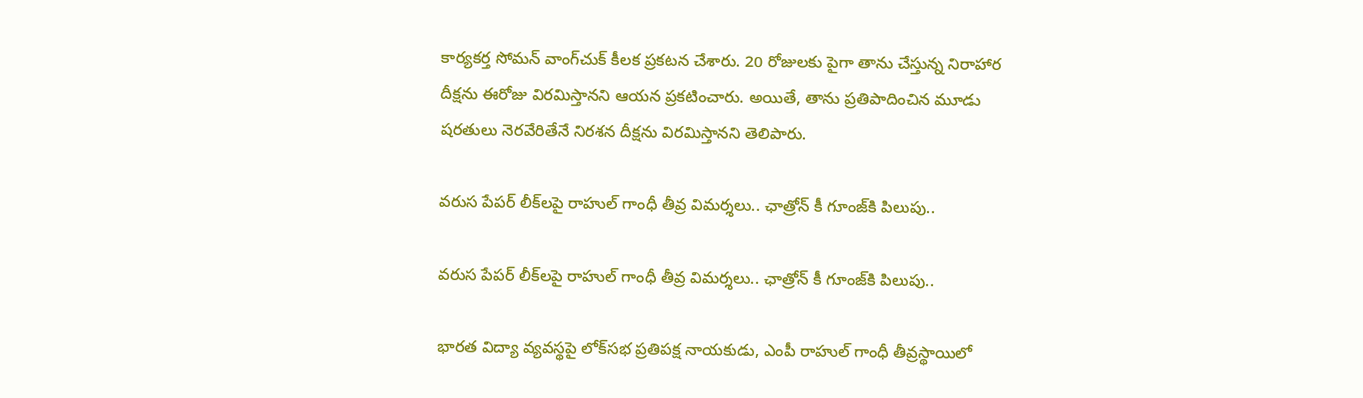కార్యకర్త సోమన్ వాంగ్‌చుక్ కీలక ప్రకటన చేశారు. 20 రోజులకు పైగా తాను చేస్తున్న నిరాహార దీక్షను ఈరోజు విరమిస్తానని ఆయన ప్రకటించారు. అయితే, తాను ప్రతిపాదించిన మూడు షరతులు నెరవేరితేనే నిరశన దీక్షను విరమిస్తానని తెలిపారు.

వరుస పేపర్ లీక్‌లపై రాహుల్ గాంధీ తీవ్ర విమర్శలు.. ఛాత్రోన్ కీ గూంజ్‌కి పిలుపు..

వరుస పేపర్ లీక్‌లపై రాహుల్ గాంధీ తీవ్ర విమర్శలు.. ఛాత్రోన్ కీ గూంజ్‌కి పిలుపు..

భారత విద్యా వ్యవస్థపై లోక్‌సభ ప్రతిపక్ష నాయకుడు, ఎంపీ రాహుల్ గాంధీ తీవ్రస్థాయిలో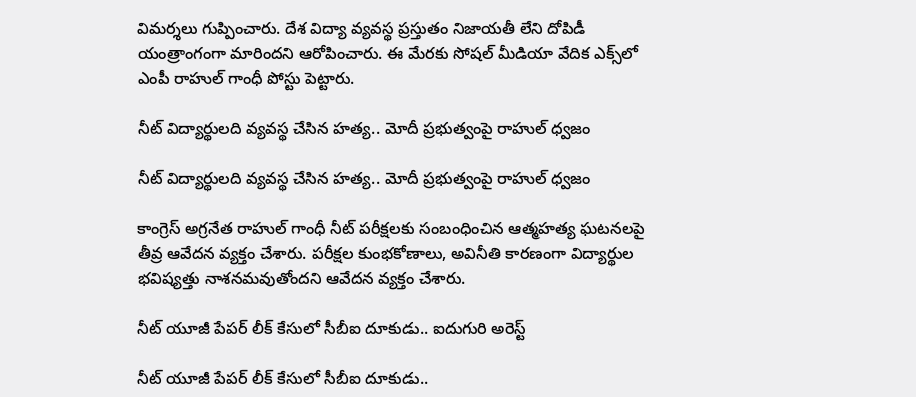విమర్శలు గుప్పించారు. దేశ విద్యా వ్యవస్థ ప్రస్తుతం నిజాయతీ లేని దోపిడీ యంత్రాంగంగా మారిందని ఆరోపించారు. ఈ మేరకు సోషల్ మీడియా వేదిక ఎక్స్‌లో ఎంపీ రాహుల్ గాంధీ పోస్టు పెట్టారు.

నీట్ విద్యార్థులది వ్యవస్థ చేసిన హత్య.. మోదీ ప్రభుత్వంపై రాహుల్ ధ్వజం

నీట్ విద్యార్థులది వ్యవస్థ చేసిన హత్య.. మోదీ ప్రభుత్వంపై రాహుల్ ధ్వజం

కాంగ్రెస్ అగ్రనేత రాహుల్ గాంధీ నీట్ పరీక్షలకు సంబంధించిన ఆత్మహత్య ఘటనలపై తీవ్ర ఆవేదన వ్యక్తం చేశారు. పరీక్షల కుంభకోణాలు, అవినీతి కారణంగా విద్యార్థుల భవిష్యత్తు నాశనమవుతోందని ఆవేదన వ్యక్తం చేశారు.

నీట్ యూజీ పేపర్ లీక్ కేసులో సీబీఐ దూకుడు.. ఐదుగురి అరెస్ట్

నీట్ యూజీ పేపర్ లీక్ కేసులో సీబీఐ దూకుడు..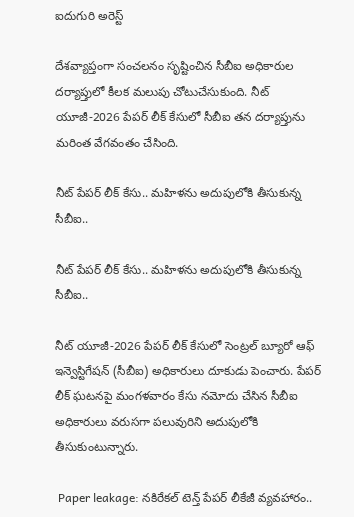ఐదుగురి అరెస్ట్

దేశవ్యాప్తంగా సంచలనం సృష్టించిన సీబీఐ అధికారుల దర్యాప్తులో కీలక మలుపు చోటుచేసుకుంది. నీట్ యూజీ-2026 పేపర్ లీక్ కేసులో సీబీఐ తన దర్యాప్తును మరింత వేగవంతం చేసింది.

నీట్ పేపర్ లీక్ కేసు.. మహిళను అదుపులోకి తీసుకున్న సీబీఐ..

నీట్ పేపర్ లీక్ కేసు.. మహిళను అదుపులోకి తీసుకున్న సీబీఐ..

నీట్ యూజీ-2026 పేపర్ లీక్ కేసులో సెంట్రల్ బ్యూరో ఆఫ్ ఇన్వెస్టిగేషన్‌ (సీబీఐ) అధికారులు దూకుడు పెంచారు. పేపర్ లీక్ ఘటనపై మంగళవారం కేసు నమోదు చేసిన సీబీఐ అధికారులు వరుసగా పలువురిని అదుపులోకి తీసుకుంటున్నారు.

 Paper leakage: నకిరేకల్ టెన్త్ పేపర్ లీకేజీ వ్యవహారం..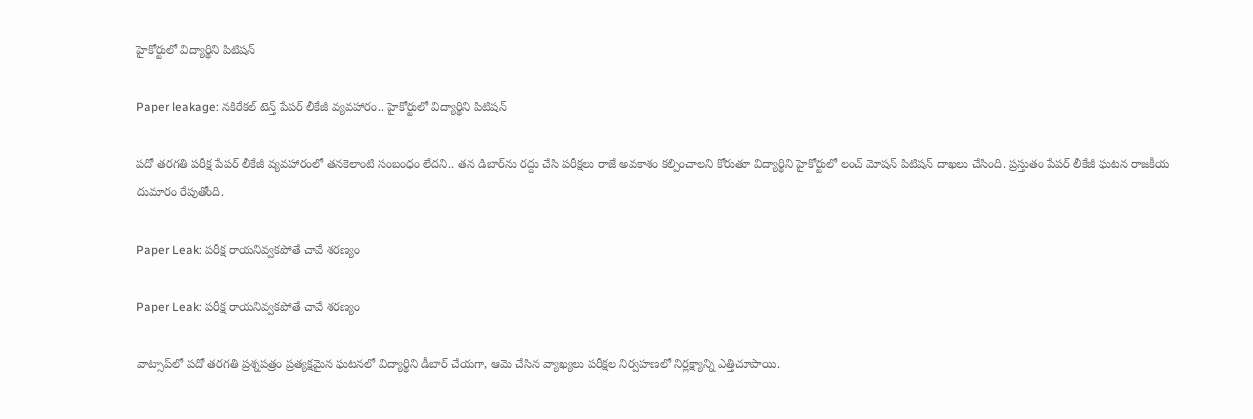హైకోర్టులో విద్యార్థిని పిటిషన్

Paper leakage: నకిరేకల్ టెన్త్ పేపర్ లీకేజీ వ్యవహారం.. హైకోర్టులో విద్యార్థిని పిటిషన్

పదో తరగతి పరీక్ష పేపర్ లీకేజీ వ్యవహారంలో తనకెలాంటి సంబంధం లేదని.. తన డిబార్‌ను రద్దు చేసి పరీక్షలు రాజే అవకాశం కల్పించాలని కోరుతూ విద్యార్థిని హైకోర్టులో లంచ్ మోషన్ పిటిషన్ దాఖలు చేసింది. ప్రస్తుతం పేపర్ లీకేజీ ఘటన రాజకీయ దుమారం రేపుతోంది.

Paper Leak: పరీక్ష రాయనివ్వకపోతే చావే శరణ్యం

Paper Leak: పరీక్ష రాయనివ్వకపోతే చావే శరణ్యం

వాట్సాప్‌లో పదో తరగతి ప్రశ్నపత్రం ప్రత్యక్షమైన ఘటనలో విద్యార్థిని డీబార్‌ చేయగా, ఆమె చేసిన వ్యాఖ్యలు పరీక్షల నిర్వహణలో నిర్లక్ష్యాన్ని ఎత్తిచూపాయి.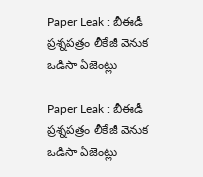Paper Leak : బీఈడీ ప్రశ్నపత్రం లీకేజీ వెనుక ఒడిసా ఏజెంట్లు

Paper Leak : బీఈడీ ప్రశ్నపత్రం లీకేజీ వెనుక ఒడిసా ఏజెంట్లు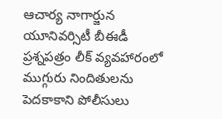ఆచార్య నాగార్జున యూనివర్సిటీ బీఈడీ ప్రశ్నపత్రం లీక్‌ వ్యవహారంలో ముగ్గురు నిందితులను పెదకాకాని పోలీసులు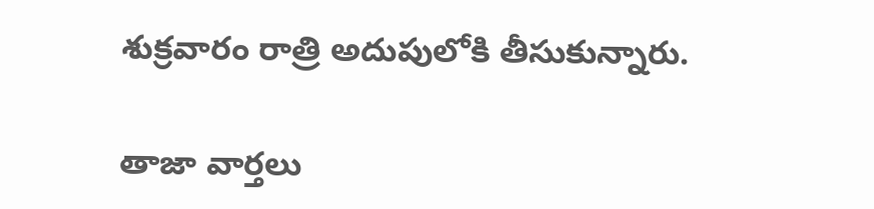శుక్రవారం రాత్రి అదుపులోకి తీసుకున్నారు.

తాజా వార్తలు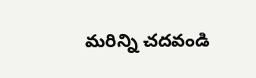మరిన్ని చదవండి